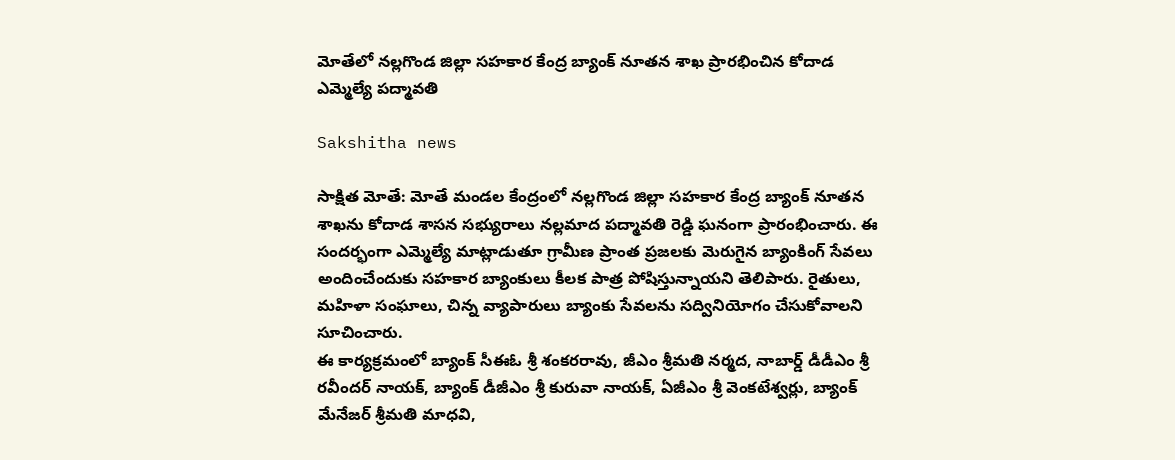మోతేలో నల్లగొండ జిల్లా సహకార కేంద్ర బ్యాంక్ నూతన శాఖ ప్రారభించిన కోదాడ ఎమ్మెల్యే పద్మావతి

Sakshitha news

సాక్షిత మోతే: మోతే మండల కేంద్రంలో నల్లగొండ జిల్లా సహకార కేంద్ర బ్యాంక్ నూతన శాఖను కోదాడ శాసన సభ్యురాలు నల్లమాద పద్మావతి రెడ్డి ఘనంగా ప్రారంభించారు. ఈ సందర్భంగా ఎమ్మెల్యే మాట్లాడుతూ గ్రామీణ ప్రాంత ప్రజలకు మెరుగైన బ్యాంకింగ్ సేవలు అందించేందుకు సహకార బ్యాంకులు కీలక పాత్ర పోషిస్తున్నాయని తెలిపారు. రైతులు, మహిళా సంఘాలు, చిన్న వ్యాపారులు బ్యాంకు సేవలను సద్వినియోగం చేసుకోవాలని సూచించారు.
ఈ కార్యక్రమంలో బ్యాంక్ సీఈఓ శ్రీ శంకరరావు, జీఎం శ్రీమతి నర్మద, నాబార్డ్ డీడీఎం శ్రీ రవీందర్ నాయక్, బ్యాంక్ డీజీఎం శ్రీ కురువా నాయక్, ఏజీఎం శ్రీ వెంకటేశ్వర్లు, బ్యాంక్ మేనేజర్ శ్రీమతి మాధవి,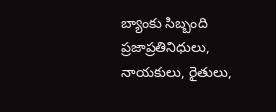బ్యాంకు సిబ్బంది ప్రజాప్రతినిధులు, నాయకులు, రైతులు,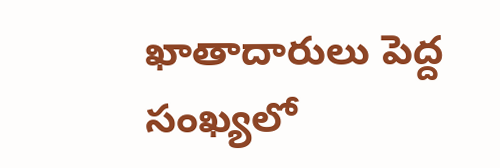ఖాతాదారులు పెద్ద సంఖ్యలో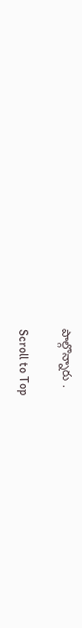పాల్గొన్నారు .

Scroll to Top